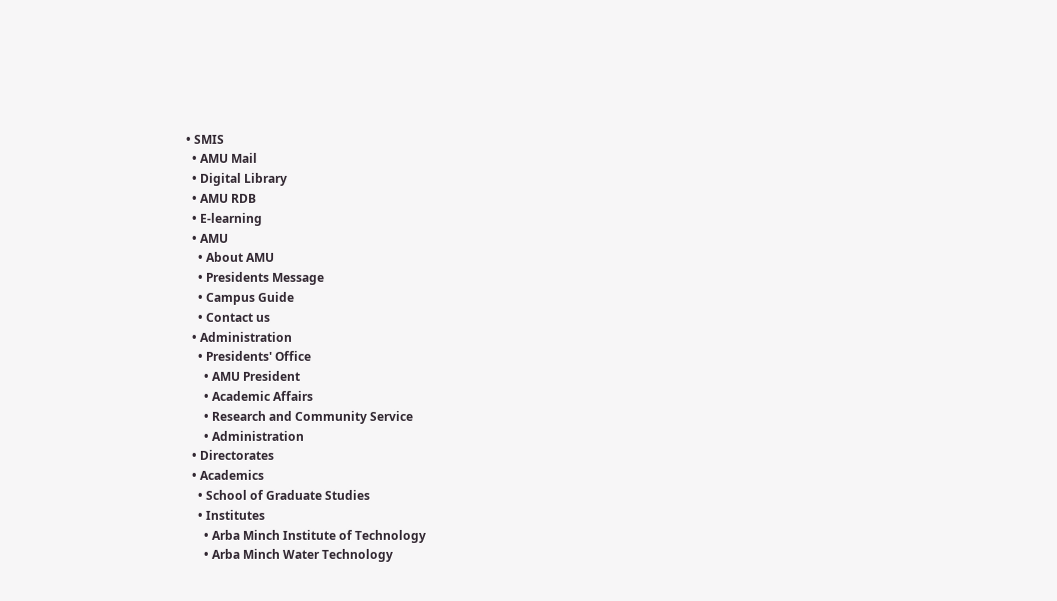• SMIS
  • AMU Mail
  • Digital Library
  • AMU RDB
  • E-learning
  • AMU
    • About AMU
    • Presidents Message
    • Campus Guide
    • Contact us
  • Administration
    • Presidents' Office
      • AMU President
      • Academic Affairs
      • Research and Community Service
      • Administration
  • Directorates
  • Academics
    • School of Graduate Studies
    • Institutes
      • Arba Minch Institute of Technology
      • Arba Minch Water Technology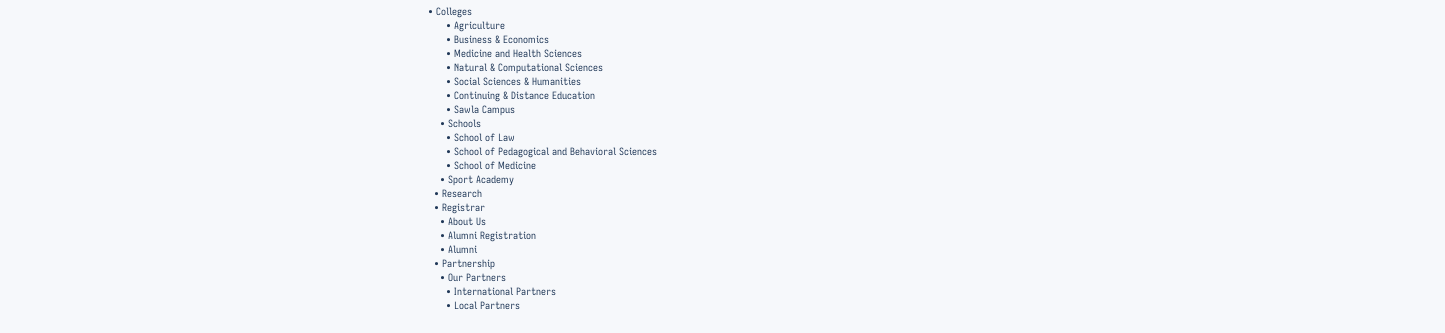• Colleges
      • Agriculture
      • Business & Economics
      • Medicine and Health Sciences
      • Natural & Computational Sciences
      • Social Sciences & Humanities
      • Continuing & Distance Education
      • Sawla Campus
    • Schools
      • School of Law
      • School of Pedagogical and Behavioral Sciences
      • School of Medicine
    • Sport Academy
  • Research
  • Registrar
    • About Us
    • Alumni Registration
    • Alumni
  • Partnership
    • Our Partners
      • International Partners
      • Local Partners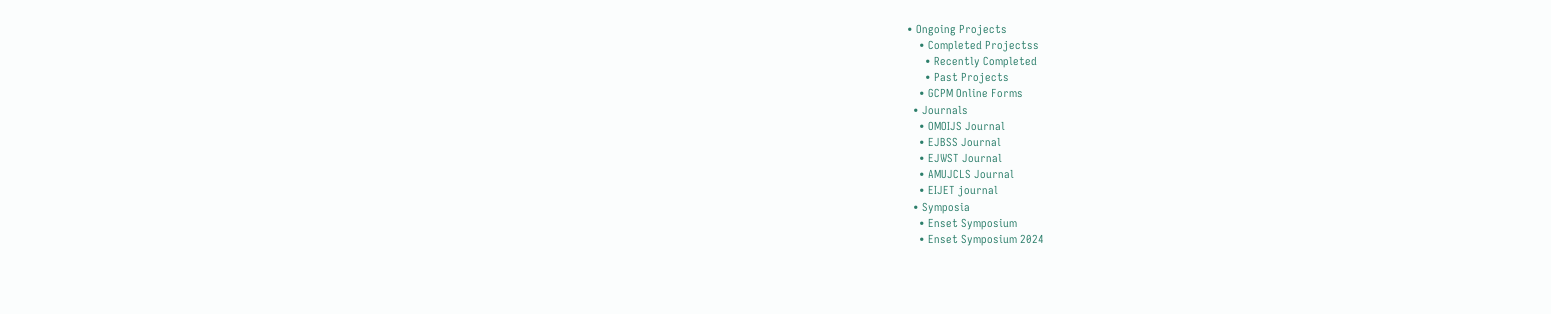• Ongoing Projects
    • Completed Projectss
      • Recently Completed
      • Past Projects
    • GCPM Online Forms
  • Journals
    • OMOIJS Journal
    • EJBSS Journal
    • EJWST Journal
    • AMUJCLS Journal
    • EIJET journal
  • Symposia
    • Enset Symposium
    • Enset Symposium 2024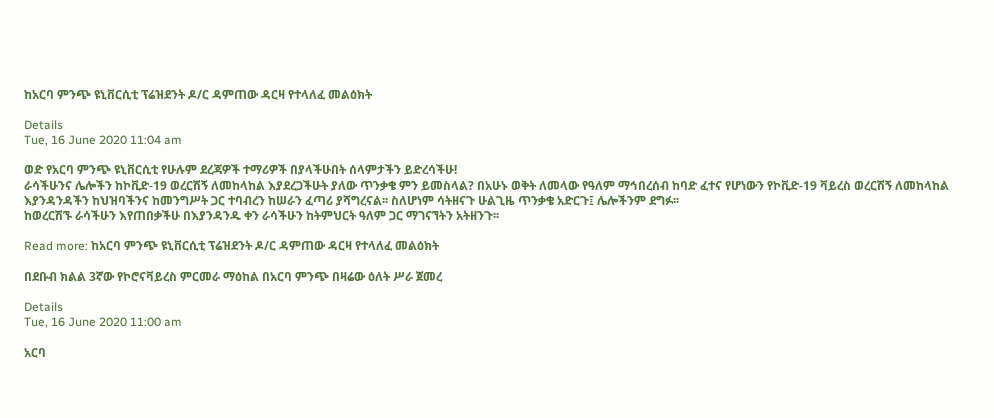ከአርባ ምንጭ ዩኒቨርሲቲ ፕሬዝደንት ዶ/ር ዳምጠው ዳርዛ የተላለፈ መልዕክት

Details
Tue, 16 June 2020 11:04 am

ወድ የአርባ ምንጭ ዩኒቨርሲቲ የሁሉም ደረጃዎች ተማሪዎች በያላችሁበት ሰላምታችን ይድረሳችሁ!
ራሳችሁንና ሌሎችን ከኮቪድ-19 ወረርሽኝ ለመከላከል እያደረጋችሁት ያለው ጥንቃቄ ምን ይመስላል? በአሁኑ ወቅት ለመላው የዓለም ማኅበረሰብ ከባድ ፈተና የሆነውን የኮቪድ-19 ቫይረስ ወረርሽኝ ለመከላከል እያንዳንዳችን ከህዝባችንና ከመንግሥት ጋር ተባብረን ከሠራን ፈጣሪ ያሻግረናል፡፡ ስለሆነም ሳትዘናጉ ሁልጊዜ ጥንቃቄ አድርጉ፤ ሌሎችንም ደግፉ፡፡
ከወረርሽኙ ራሳችሁን እየጠበቃችሁ በእያንዳንዱ ቀን ራሳችሁን ከትምህርት ዓለም ጋር ማገናኘትን አትዘንጉ፡፡

Read more: ከአርባ ምንጭ ዩኒቨርሲቲ ፕሬዝደንት ዶ/ር ዳምጠው ዳርዛ የተላለፈ መልዕክት

በደቡብ ክልል 3ኛው የኮሮናቫይረስ ምርመራ ማዕከል በአርባ ምንጭ በዛሬው ዕለት ሥራ ጀመረ

Details
Tue, 16 June 2020 11:00 am

አርባ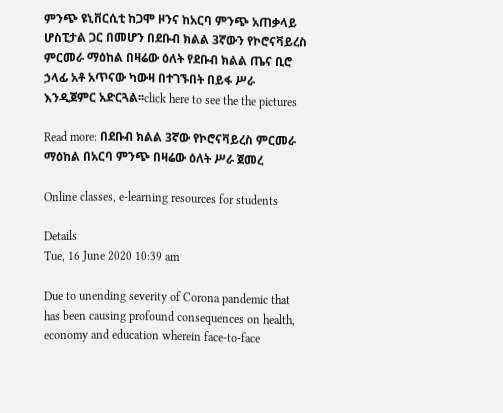ምንጭ ዩኒቨርሲቲ ከጋሞ ዞንና ከአርባ ምንጭ አጠቃላይ ሆስፒታል ጋር በመሆን በደቡብ ክልል 3ኛውን የኮሮናቫይረስ ምርመራ ማዕከል በዛሬው ዕለት የደቡብ ክልል ጤና ቢሮ ኃላፊ አቶ አጥናው ካውዛ በተገኙበት በይፋ ሥራ እንዲጀምር አድርጓል፡፡click here to see the the pictures

Read more: በደቡብ ክልል 3ኛው የኮሮናቫይረስ ምርመራ ማዕከል በአርባ ምንጭ በዛሬው ዕለት ሥራ ጀመረ

Online classes, e-learning resources for students

Details
Tue, 16 June 2020 10:39 am

Due to unending severity of Corona pandemic that has been causing profound consequences on health, economy and education wherein face-to-face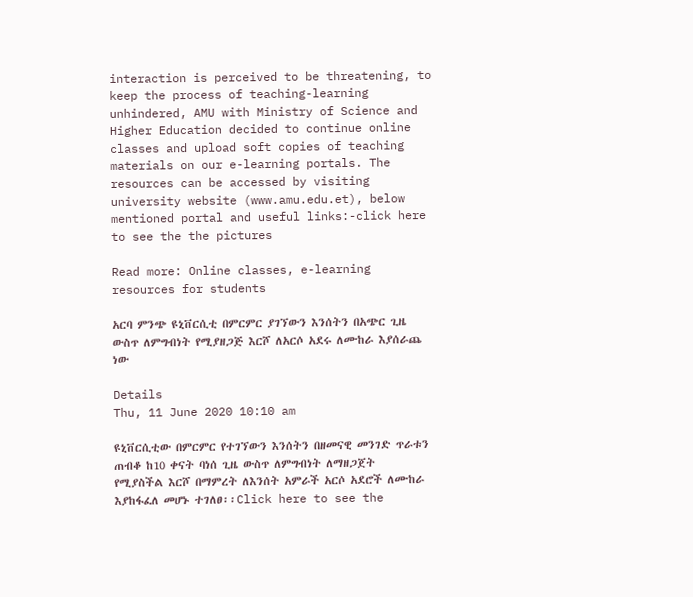interaction is perceived to be threatening, to keep the process of teaching-learning unhindered, AMU with Ministry of Science and Higher Education decided to continue online  classes and upload soft copies of teaching materials on our e-learning portals. The resources can be accessed by visiting university website (www.amu.edu.et), below mentioned portal and useful links:-click here to see the the pictures

Read more: Online classes, e-learning resources for students

አርባ ምንጭ ዩኒቨርሲቲ በምርምር ያገኘውን እንሰትን በአጭር ጊዜ ውስጥ ለምግብነት የሚያዘጋጅ እርሾ ለአርሶ አደሩ ለሙከራ እያሰራጨ ነው

Details
Thu, 11 June 2020 10:10 am

ዩኒቨርሲቲው በምርምር የተገኘውን እንሰትን በዘመናዊ መንገድ ጥራቱን ጠብቆ ከ10 ቀናት ባነሰ ጊዜ ውስጥ ለምግብነት ለማዘጋጀት የሚያስችል እርሾ በማምረት ለእንሰት አምራች አርሶ አደሮች ለሙከራ እያከፋፈለ መሆኑ ተገለፀ፡፡Click here to see the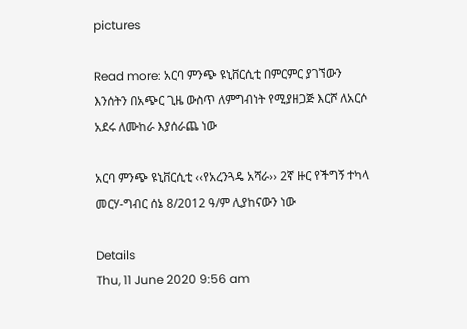pictures

Read more: አርባ ምንጭ ዩኒቨርሲቲ በምርምር ያገኘውን እንሰትን በአጭር ጊዜ ውስጥ ለምግብነት የሚያዘጋጅ እርሾ ለአርሶ አደሩ ለሙከራ እያሰራጨ ነው

አርባ ምንጭ ዩኒቨርሲቲ ‹‹የአረንጓዴ አሻራ›› 2ኛ ዙር የችግኝ ተካላ መርሃ-ግብር ሰኔ 8/2012 ዓ/ም ሊያከናውን ነው

Details
Thu, 11 June 2020 9:56 am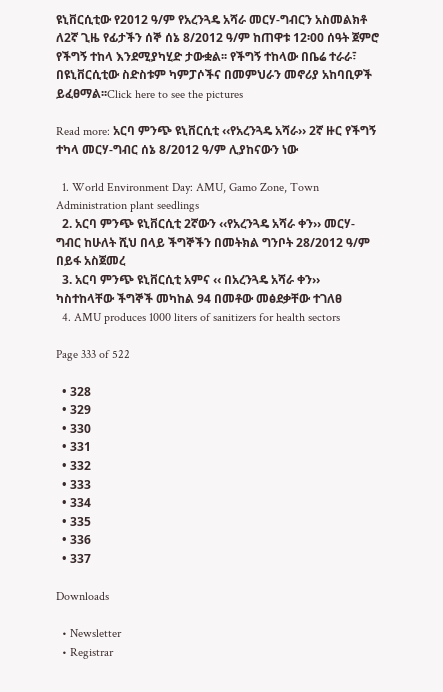ዩኒቨርሲቲው የ2012 ዓ/ም የአረንጓዴ አሻራ መርሃ-ግብርን አስመልክቶ ለ2ኛ ጊዜ የፊታችን ሰኞ ሰኔ 8/2012 ዓ/ም ከጠዋቱ 12፡00 ሰዓት ጀምሮ የችግኝ ተከላ እንደሚያካሂድ ታውቋል፡፡ የችግኝ ተከላው በቤሬ ተራራ፣ በዩኒቨርሲቲው ስድስቱም ካምፓሶችና በመምህራን መኖሪያ አከባቢዎች ይፈፀማል፡፡Click here to see the pictures

Read more: አርባ ምንጭ ዩኒቨርሲቲ ‹‹የአረንጓዴ አሻራ›› 2ኛ ዙር የችግኝ ተካላ መርሃ-ግብር ሰኔ 8/2012 ዓ/ም ሊያከናውን ነው

  1. World Environment Day: AMU, Gamo Zone, Town Administration plant seedlings
  2. አርባ ምንጭ ዩኒቨርሲቲ 2ኛውን ‹‹የአረንጓዴ አሻራ ቀን›› መርሃ-ግብር ከሁለት ሺህ በላይ ችግኞችን በመትክል ግንቦት 28/2012 ዓ/ም በይፋ አስጀመረ
  3. አርባ ምንጭ ዩኒቨርሲቲ አምና ‹‹ በአረንጓዴ አሻራ ቀን›› ካስተከላቸው ችግኞች መካከል 94 በመቶው መፅደቃቸው ተገለፀ
  4. AMU produces 1000 liters of sanitizers for health sectors

Page 333 of 522

  • 328
  • 329
  • 330
  • 331
  • 332
  • 333
  • 334
  • 335
  • 336
  • 337

Downloads

  • Newsletter
  • Registrar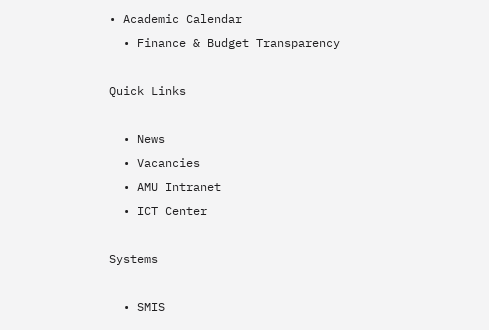• Academic Calendar
  • Finance & Budget Transparency

Quick Links

  • News
  • Vacancies
  • AMU Intranet
  • ICT Center

Systems

  • SMIS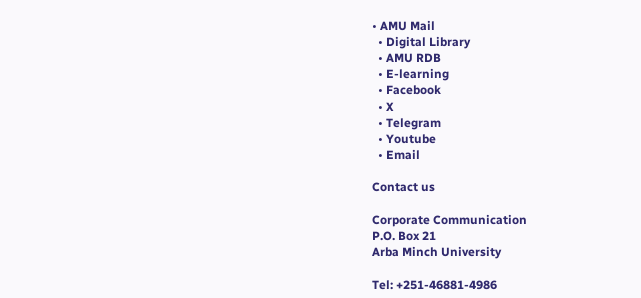• AMU Mail
  • Digital Library
  • AMU RDB
  • E-learning
  • Facebook
  • X
  • Telegram
  • Youtube
  • Email

Contact us

Corporate Communication
P.O. Box 21
Arba Minch University

Tel: +251-46881-4986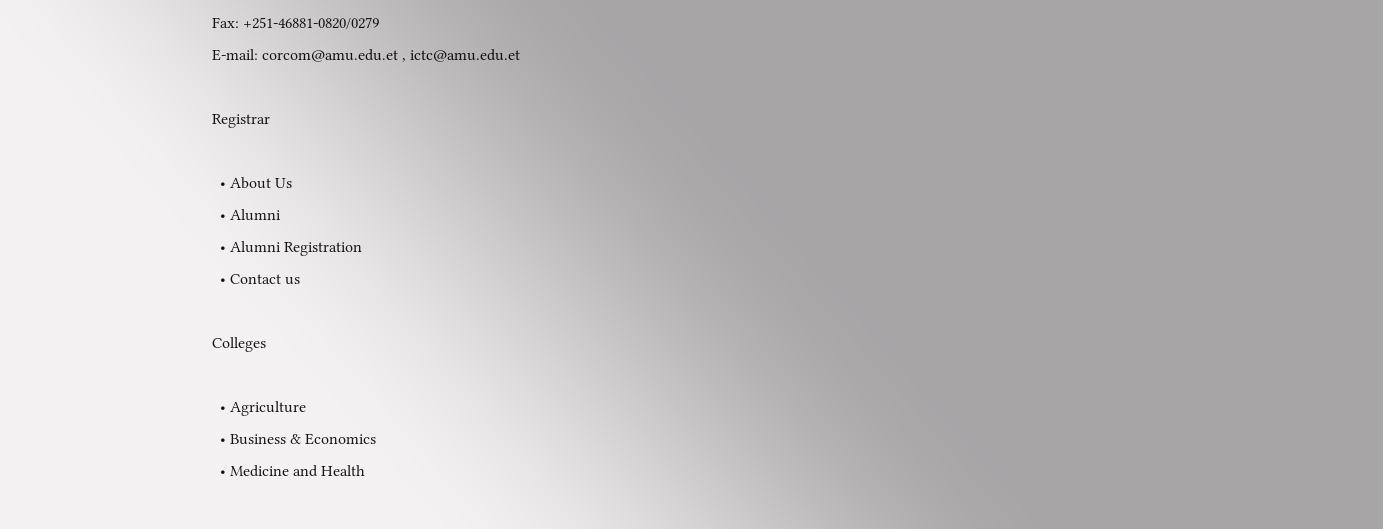Fax: +251-46881-0820/0279
E-mail: corcom@amu.edu.et , ictc@amu.edu.et

Registrar

  • About Us
  • Alumni
  • Alumni Registration
  • Contact us

Colleges

  • Agriculture
  • Business & Economics
  • Medicine and Health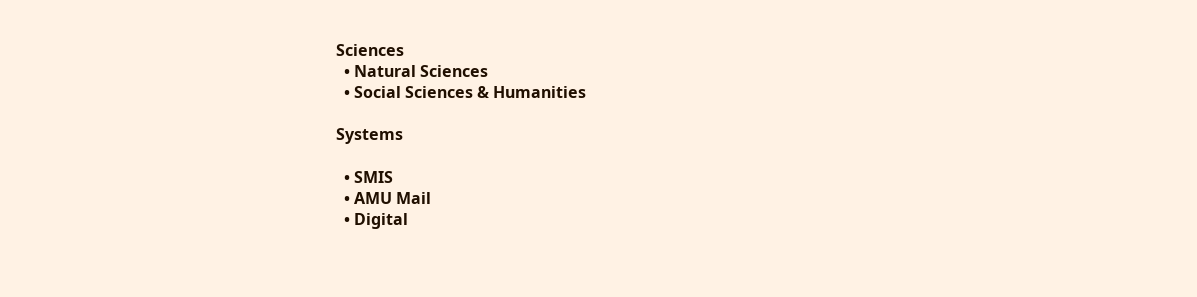Sciences
  • Natural Sciences
  • Social Sciences & Humanities

Systems

  • SMIS
  • AMU Mail
  • Digital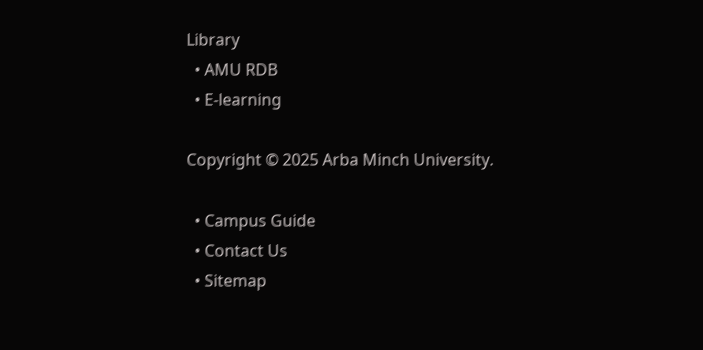Library
  • AMU RDB
  • E-learning

Copyright © 2025 Arba Minch University.

  • Campus Guide
  • Contact Us
  • Sitemap